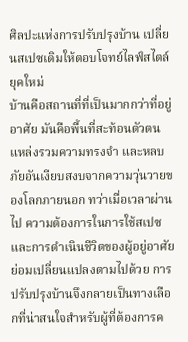ศิลปะแห่งการปรับปรุงบ้าน เปลี่ยนสเปซเดิมให้ตอบโจทย์ไลฟ์สไตล์ยุคใหม่
บ้านคือสถานที่ที่เป็นมากกว่าที่อยู่อาศัย มันคือพื้นที่สะท้อนตัวตน แหล่งรวมความทรงจำ และหลบภัยอันเงียบสงบจากความวุ่นวายของโลกภายนอก ทว่าเมื่อเวลาผ่านไป ความต้องการในการใช้สเปซและการดำเนินชีวิตของผู้อยู่อาศัยย่อมเปลี่ยนแปลงตามไปด้วย การปรับปรุงบ้านจึงกลายเป็นทางเลือกที่น่าสนใจสำหรับผู้ที่ต้องการค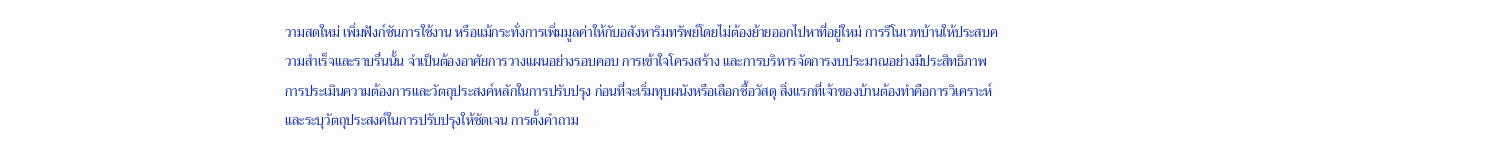วามสดใหม่ เพิ่มฟังก์ชันการใช้งาน หรือแม้กระทั่งการเพิ่มมูลค่าให้กับอสังหาริมทรัพย์โดยไม่ต้องย้ายออกไปหาที่อยู่ใหม่ การรีโนเวทบ้านให้ประสบความสำเร็จและราบรื่นนั้น จำเป็นต้องอาศัยการวางแผนอย่างรอบคอบ การเข้าใจโครงสร้าง และการบริหารจัดการงบประมาณอย่างมีประสิทธิภาพ การประเมินความต้องการและวัตถุประสงค์หลักในการปรับปรุง ก่อนที่จะเริ่มทุบผนังหรือเลือกซื้อวัสดุ สิ่งแรกที่เจ้าของบ้านต้องทำคือการวิเคราะห์และระบุวัตถุประสงค์ในการปรับปรุงให้ชัดเจน การตั้งคำถาม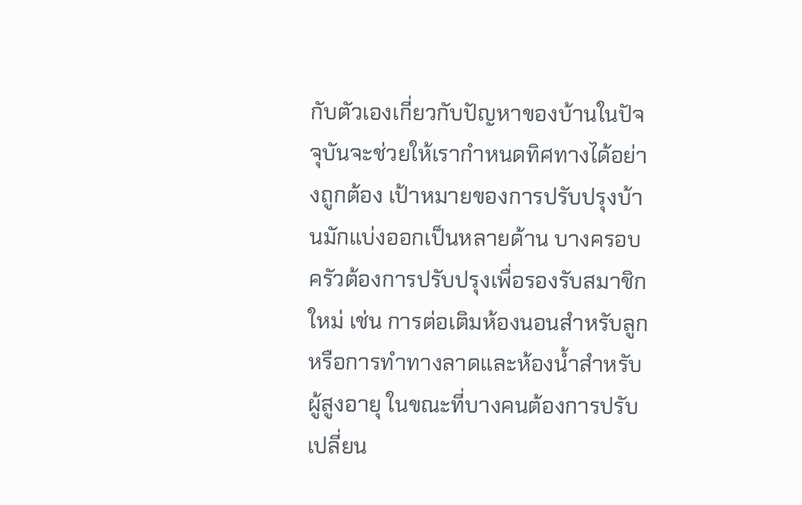กับตัวเองเกี่ยวกับปัญหาของบ้านในปัจจุบันจะช่วยให้เรากำหนดทิศทางได้อย่างถูกต้อง เป้าหมายของการปรับปรุงบ้านมักแบ่งออกเป็นหลายด้าน บางครอบครัวต้องการปรับปรุงเพื่อรองรับสมาชิกใหม่ เช่น การต่อเติมห้องนอนสำหรับลูกหรือการทำทางลาดและห้องน้ำสำหรับผู้สูงอายุ ในขณะที่บางคนต้องการปรับเปลี่ยน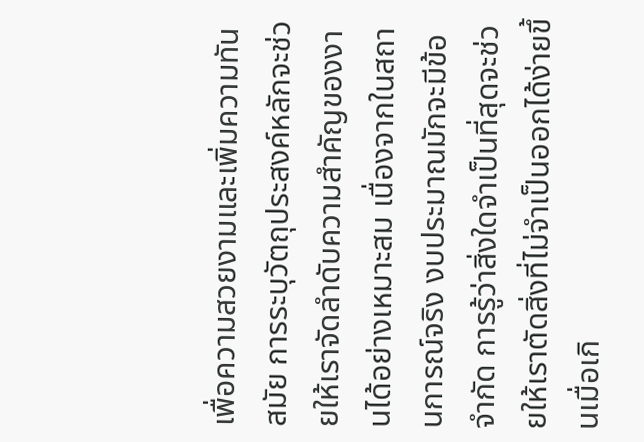เพื่อความสวยงามและเพิ่มความทันสมัย การระบุวัตถุประสงค์หลักจะช่วยให้เราจัดลำดับความสำคัญของงานได้อย่างเหมาะสม เนื่องจากในสถานการณ์จริง งบประมาณมักจะมีข้อจำกัด การรู้ว่าสิ่งใดจำเป็นที่สุดจะช่วยให้เราตัดสิ่งที่ไม่จำเป็นออกได้ง่ายขึ้นเมื่อเกิ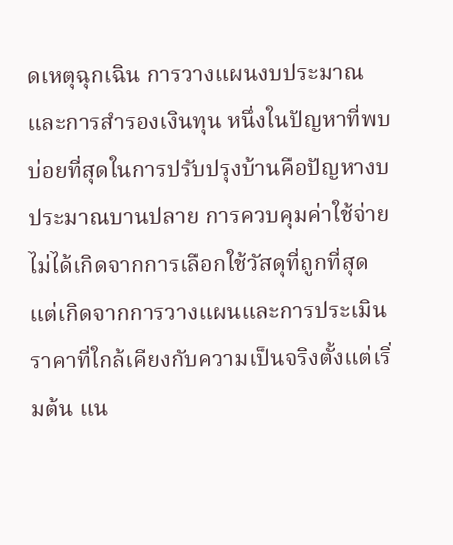ดเหตุฉุกเฉิน การวางแผนงบประมาณและการสำรองเงินทุน หนึ่งในปัญหาที่พบบ่อยที่สุดในการปรับปรุงบ้านคือปัญหางบประมาณบานปลาย การควบคุมค่าใช้จ่ายไม่ได้เกิดจากการเลือกใช้วัสดุที่ถูกที่สุด แต่เกิดจากการวางแผนและการประเมินราคาที่ใกล้เคียงกับความเป็นจริงตั้งแต่เริ่มต้น แน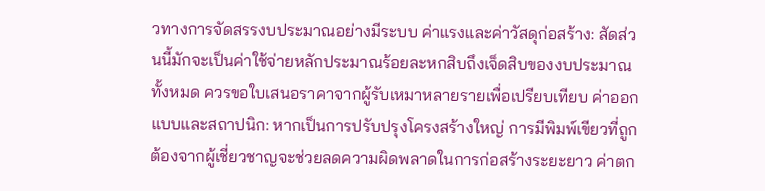วทางการจัดสรรงบประมาณอย่างมีระบบ ค่าแรงและค่าวัสดุก่อสร้าง: สัดส่วนนี้มักจะเป็นค่าใช้จ่ายหลักประมาณร้อยละหกสิบถึงเจ็ดสิบของงบประมาณทั้งหมด ควรขอใบเสนอราคาจากผู้รับเหมาหลายรายเพื่อเปรียบเทียบ ค่าออกแบบและสถาปนิก: หากเป็นการปรับปรุงโครงสร้างใหญ่ การมีพิมพ์เขียวที่ถูกต้องจากผู้เชี่ยวชาญจะช่วยลดความผิดพลาดในการก่อสร้างระยะยาว ค่าตก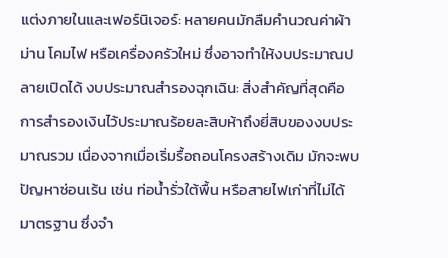แต่งภายในและเฟอร์นิเจอร์: หลายคนมักลืมคำนวณค่าผ้าม่าน โคมไฟ หรือเครื่องครัวใหม่ ซึ่งอาจทำให้งบประมาณปลายเปิดได้ งบประมาณสำรองฉุกเฉิน: สิ่งสำคัญที่สุดคือการสำรองเงินไว้ประมาณร้อยละสิบห้าถึงยี่สิบของงบประมาณรวม เนื่องจากเมื่อเริ่มรื้อถอนโครงสร้างเดิม มักจะพบปัญหาซ่อนเร้น เช่น ท่อน้ำรั่วใต้พื้น หรือสายไฟเก่าที่ไม่ได้มาตรฐาน ซึ่งจำ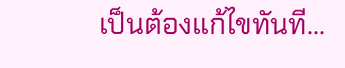เป็นต้องแก้ไขทันที...